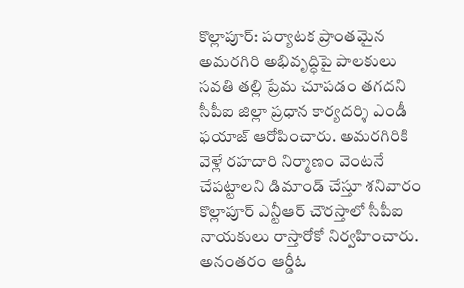కొల్లాపూర్: పర్యాటక ప్రాంతమైన అమరగిరి అభివృద్ధిపై పాలకులు సవతి తల్లి ప్రేమ చూపడం తగదని సీపీఐ జిల్లా ప్రధాన కార్యదర్శి ఎండీ ఫయాజ్ ఆరోపించారు. అమరగిరికి వెళ్లే రహదారి నిర్మాణం వెంటనే చేపట్టాలని డిమాండ్ చేస్తూ శనివారం కొల్లాపూర్ ఎన్టీఆర్ చౌరస్తాలో సీపీఐ నాయకులు రాస్తారోకో నిర్వహించారు. అనంతరం ఆర్డీఓ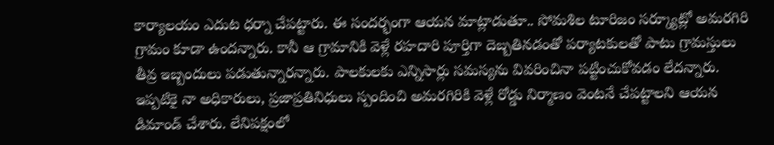కార్యాలయం ఎదుట ధర్నా చేపట్టారు. ఈ సందర్భంగా ఆయన మాట్లాడుతూ.. సోమశిల టూరిజం సర్క్యూట్లో అమరగిరి గ్రామం కూడా ఉందన్నారు. కానీ ఆ గ్రామానికి వెళ్లే రహదారి పూర్తిగా దెబ్బతినడంతో పర్యాటకులతో పాటు గ్రామస్తులు తీవ్ర ఇబ్బందులు పడుతున్నారన్నారు. పాలకులకు ఎన్నిసార్లు సమస్యను వివరించినా పట్టించుకోవడం లేదన్నారు. ఇప్పటికై నా అధికారులు, ప్రజాప్రతినిధులు స్పందించి అమరగిరికి వెళ్లే రోడ్డు నిర్మాణం వెంటనే చేపట్టాలని ఆయన డిమాండ్ చేశారు. లేనిపక్షంలో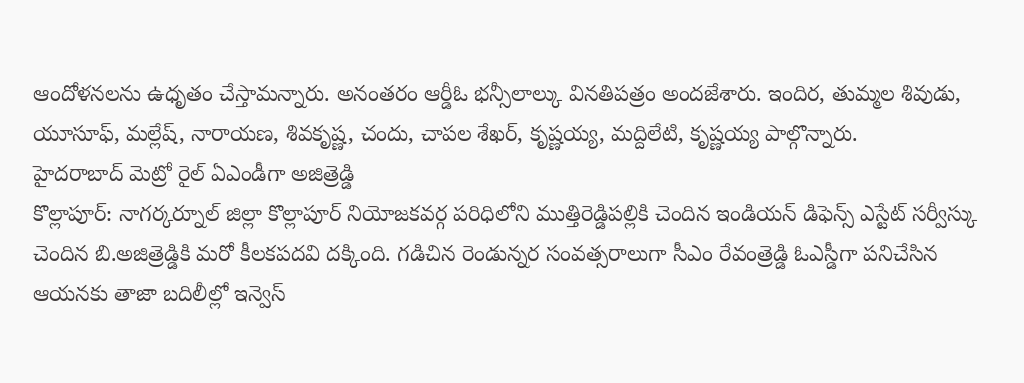ఆందోళనలను ఉధృతం చేస్తామన్నారు. అనంతరం ఆర్డీఓ భన్సీలాల్కు వినతిపత్రం అందజేశారు. ఇందిర, తుమ్మల శివుడు, యూసూఫ్, మల్లేష్, నారాయణ, శివకృష్ణ, చందు, చాపల శేఖర్, కృష్ణయ్య, మద్దిలేటి, కృష్ణయ్య పాల్గొన్నారు.
హైదరాబాద్ మెట్రో రైల్ ఏఎండీగా అజిత్రెడ్డి
కొల్లాపూర్: నాగర్కర్నూల్ జిల్లా కొల్లాపూర్ నియోజకవర్గ పరిధిలోని ముత్తిరెడ్డిపల్లికి చెందిన ఇండియన్ డిఫెన్స్ ఎస్టేట్ సర్వీస్కు చెందిన బి.అజిత్రెడ్డికి మరో కీలకపదవి దక్కింది. గడిచిన రెండున్నర సంవత్సరాలుగా సీఎం రేవంత్రెడ్డి ఓఎస్డీగా పనిచేసిన ఆయనకు తాజా బదిలీల్లో ఇన్వెస్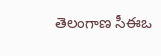తెలంగాణ సీఈఒ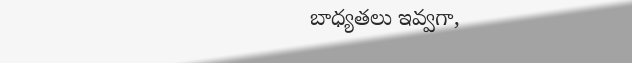బాధ్యతలు ఇవ్వగా,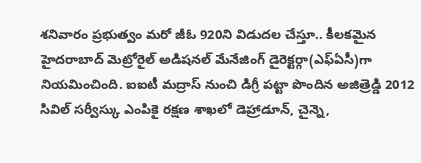శనివారం ప్రభుత్వం మరో జీఓ 920ని విడుదల చేస్తూ.. కీలకమైన హైదరాబాద్ మెట్రోరైల్ అడిషనల్ మేనేజింగ్ డైరెక్టర్గా(ఎఫ్ఏసీ)గా నియమించింది. ఐఐటీ మద్రాస్ నుంచి డిగ్రీ పట్టా పొందిన అజిత్రెడ్డి 2012 సివిల్ సర్వీస్కు ఎంపికై రక్షణ శాఖలో డెహ్రాడూన్, చైన్నె,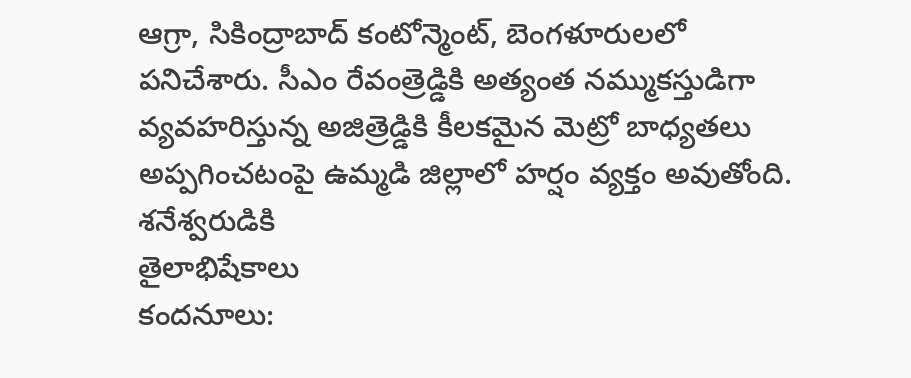ఆగ్రా, సికింద్రాబాద్ కంటోన్మెంట్, బెంగళూరులలో పనిచేశారు. సీఎం రేవంత్రెడ్డికి అత్యంత నమ్ముకస్తుడిగా వ్యవహరిస్తున్న అజిత్రెడ్డికి కీలకమైన మెట్రో బాధ్యతలు అప్పగించటంపై ఉమ్మడి జిల్లాలో హర్షం వ్యక్తం అవుతోంది.
శనేశ్వరుడికి
తైలాభిషేకాలు
కందనూలు: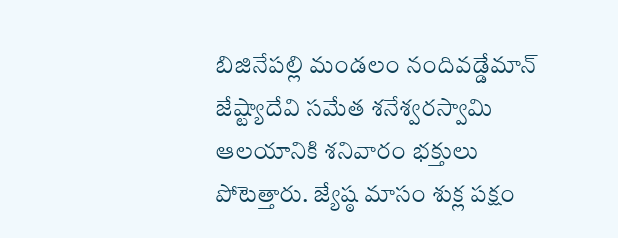బిజినేపల్లి మండలం నందివడ్డేమాన్ జేష్ట్యాదేవి సమేత శనేశ్వరస్వామి ఆలయానికి శనివారం భక్తులు పోటెత్తారు. జ్యేష్ఠ మాసం శుక్ల పక్షం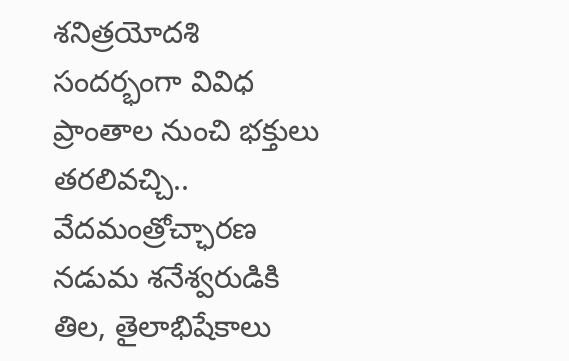శనిత్రయోదశి సందర్భంగా వివిధ ప్రాంతాల నుంచి భక్తులు తరలివచ్చి.. వేదమంత్రోచ్ఛారణ నడుమ శనేశ్వరుడికి తిల, తైలాభిషేకాలు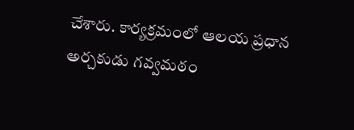చేశారు. కార్యక్రమంలో ఆలయ ప్రధాన అర్చకుడు గవ్వమఠం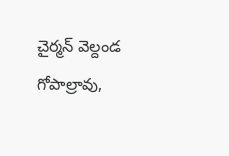చైర్మన్ వెల్దండ గోపాల్రావు,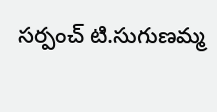సర్పంచ్ టి.సుగుణమ్మ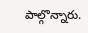పాల్గొన్నారు.